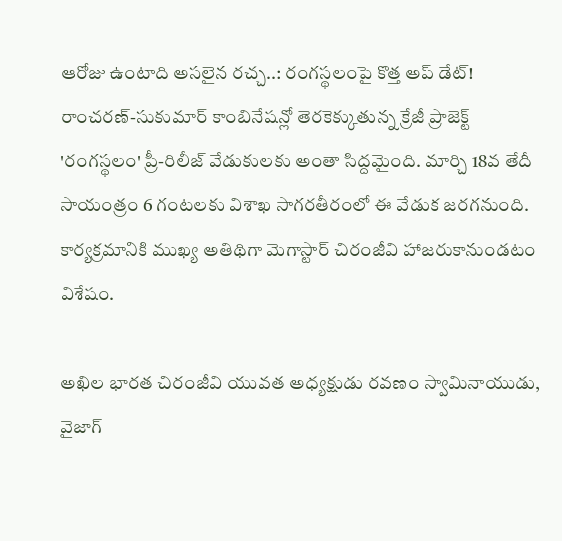ఆరోజు ఉంటాది అసలైన రచ్చ..: రంగస్థలంపై కొత్త అప్ డేట్!
రాంచరణ్-సుకుమార్ కాంబినేషన్లో తెరకెక్కుతున్న క్రేజీ ప్రాజెక్ట్ 'రంగస్థలం' ప్రీ-రిలీజ్ వేడుకులకు అంతా సిద్దమైంది. మార్చి 18వ తేదీ సాయంత్రం 6 గంటలకు విశాఖ సాగరతీరంలో ఈ వేడుక జరగనుంది. కార్యక్రమానికి ముఖ్య అతిథిగా మెగాస్టార్ చిరంజీవి హాజరుకానుండటం విశేషం.

అఖిల భారత చిరంజీవి యువత అధ్యక్షుడు రవణం స్వామినాయుడు, వైజాగ్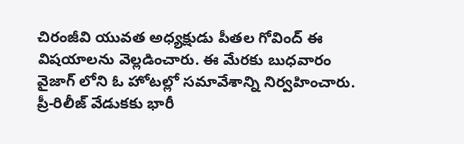చిరంజీవి యువత అధ్యక్షుడు పీతల గోవింద్ ఈ విషయాలను వెల్లడించారు. ఈ మేరకు బుధవారం వైజాగ్ లోని ఓ హోటల్లో సమావేశాన్ని నిర్వహించారు. ప్రీ-రిలీజ్ వేడుకకు భారీ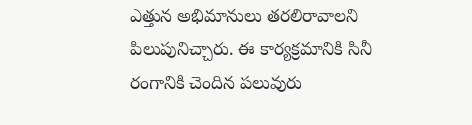ఎత్తున అభిమానులు తరలిరావాలని పిలుపునిచ్చారు. ఈ కార్యక్రమానికి సినీ రంగానికి చెందిన పలువురు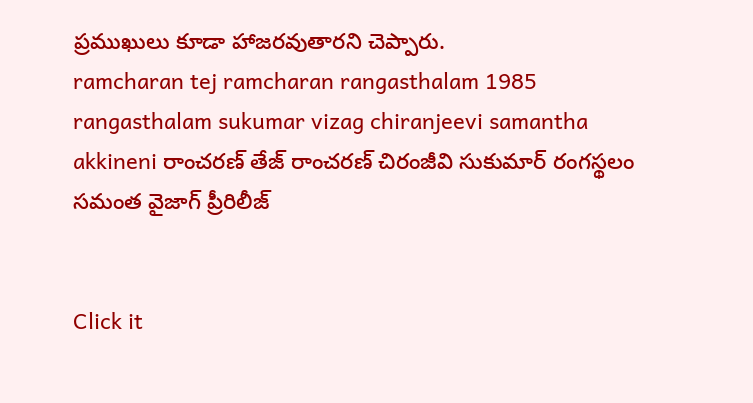ప్రముఖులు కూడా హాజరవుతారని చెప్పారు.
ramcharan tej ramcharan rangasthalam 1985 rangasthalam sukumar vizag chiranjeevi samantha akkineni రాంచరణ్ తేజ్ రాంచరణ్ చిరంజీవి సుకుమార్ రంగస్థలం సమంత వైజాగ్ ప్రీరిలీజ్


Click it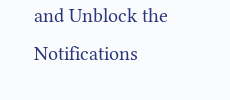and Unblock the Notifications